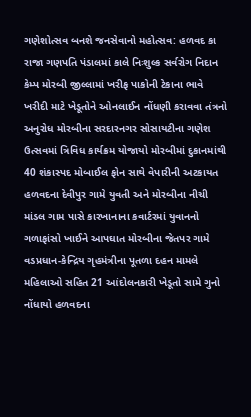ગણેશોત્સવ બનશે જનસેવાનો મહોત્સવ: હળવદ કા રાજા ગણપતિ પંડાલમાં કાલે નિઃશુલ્ક સર્વરોગ નિદાન કેમ્પ મોરબી જીલ્લામાં ખરીફ પાકોની ટેકાના ભાવે ખરીદી માટે ખેડૂતોને ઓનલાઈન નોંધણી કરાવવા તંત્રનો અનુરોધ મોરબીના સરદારનગર સોસાયટીના ગણેશ ઉત્સવમાં ત્રિવિધ કાર્યક્રમ યોજાયો મોરબીમાં દુકાનમાંથી 40 શંકાસ્પદ મોબાઈલ ફોન સાથે વેપારીની અટકાયત હળવદના દેવીપુર ગામે યુવતી અને મોરબીના નીચી માંડલ ગામ પાસે કારખાનાના કવાર્ટરમાં યુવાનનો ગળાફાંસો ખાઈને આપઘાત મોરબીના જેતપર ગામે વડપ્રધાન-કેન્દ્રિય ગૃહમંત્રીના પૂતળા દહન મામલે મહિલાઓ સહિત 21 આંદોલનકારી ખેડૂતો સામે ગુનો નોંધાયો હળવદના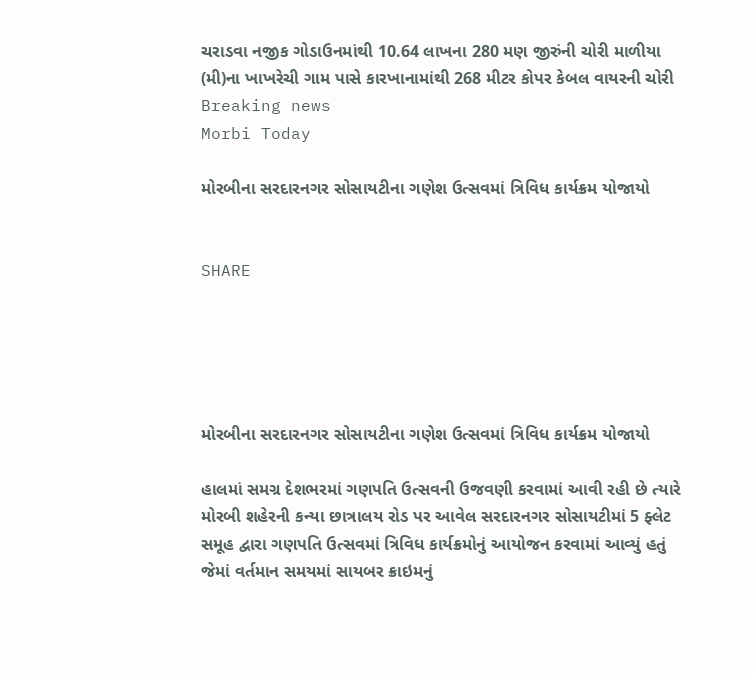ચરાડવા નજીક ગોડાઉનમાંથી 10.64 લાખના 280 મણ જીરુંની ચોરી માળીયા (મી)ના ખાખરેચી ગામ પાસે કારખાનામાંથી 268 મીટર કોપર કેબલ વાયરની ચોરી
Breaking news
Morbi Today

મોરબીના સરદારનગર સોસાયટીના ગણેશ ઉત્સવમાં ત્રિવિધ કાર્યક્રમ યોજાયો


SHARE





મોરબીના સરદારનગર સોસાયટીના ગણેશ ઉત્સવમાં ત્રિવિધ કાર્યક્રમ યોજાયો

હાલમાં સમગ્ર દેશભરમાં ગણપતિ ઉત્સવની ઉજવણી કરવામાં આવી રહી છે ત્યારે મોરબી શહેરની કન્યા છાત્રાલય રોડ પર આવેલ સરદારનગર સોસાયટીમાં 5 ફ્લેટ સમૂહ દ્વારા ગણપતિ ઉત્સવમાં ત્રિવિધ કાર્યક્રમોનું આયોજન કરવામાં આવ્યું હતું જેમાં વર્તમાન સમયમાં સાયબર ક્રાઇમનું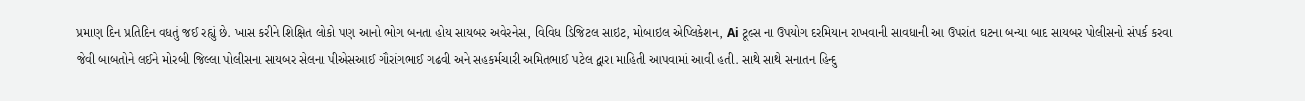પ્રમાણ દિન પ્રતિદિન વધતું જઈ રહ્યું છે. ખાસ કરીને શિક્ષિત લોકો પણ આનો ભોગ બનતા હોય સાયબર અવેરનેસ, વિવિધ ડિજિટલ સાઇટ, મોબાઇલ એપ્લિકેશન, Ai ટૂલ્સ ના ઉપયોગ દરમિયાન રાખવાની સાવધાની આ ઉપરાંત ઘટના બન્યા બાદ સાયબર પોલીસનો સંપર્ક કરવા જેવી બાબતોને લઈને મોરબી જિલ્લા પોલીસના સાયબર સેલના પીએસઆઈ ગૌરાંગભાઈ ગઢવી અને સહકર્મચારી અમિતભાઈ પટેલ દ્વારા માહિતી આપવામાં આવી હતી. સાથે સાથે સનાતન હિન્દુ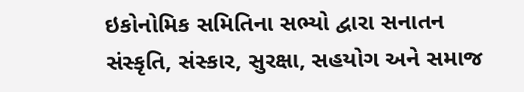ઇકોનોમિક સમિતિના સભ્યો દ્વારા સનાતન સંસ્કૃતિ, સંસ્કાર, સુરક્ષા, સહયોગ અને સમાજ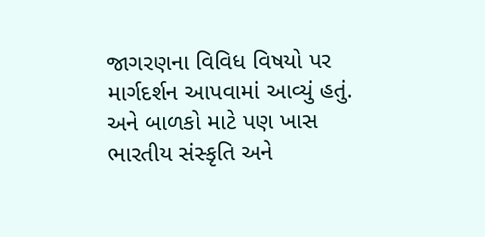જાગરણના વિવિધ વિષયો પર માર્ગદર્શન આપવામાં આવ્યું હતું. અને બાળકો માટે પણ ખાસ ભારતીય સંસ્કૃતિ અને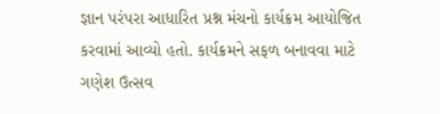જ્ઞાન પરંપરા આધારિત પ્રશ્ન મંચનો કાર્યક્રમ આયોજિત કરવામાં આવ્યો હતો. કાર્યક્રમને સફળ બનાવવા માટે ગણેશ ઉત્સવ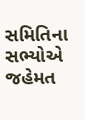સમિતિના સભ્યોએ જહેમત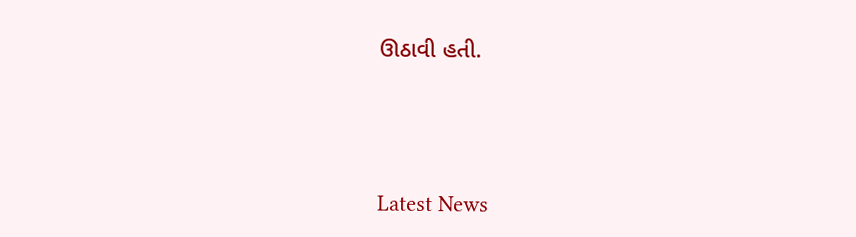ઊઠાવી હતી.




Latest News